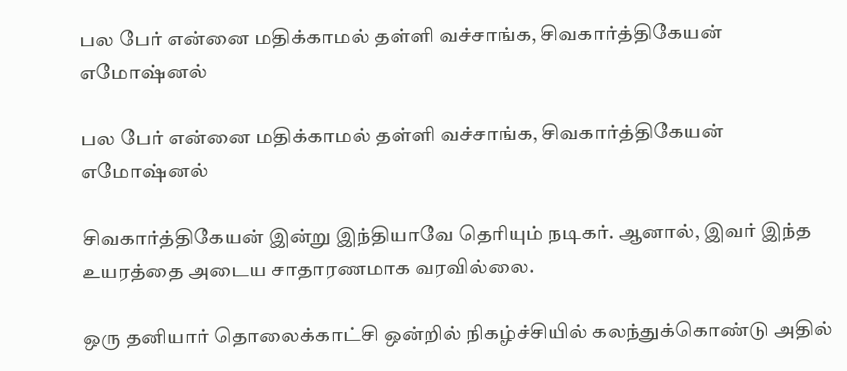பல பேர் என்னை மதிக்காமல் தள்ளி வச்சாங்க, சிவகார்த்திகேயன் எமோஷ்னல்

பல பேர் என்னை மதிக்காமல் தள்ளி வச்சாங்க, சிவகார்த்திகேயன் எமோஷ்னல்

சிவகார்த்திகேயன் இன்று இந்தியாவே தெரியும் நடிகர். ஆனால், இவர் இந்த உயரத்தை அடைய சாதாரணமாக வரவில்லை.

ஒரு தனியார் தொலைக்காட்சி ஒன்றில் நிகழ்ச்சியில் கலந்துக்கொண்டு அதில்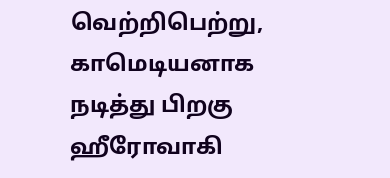வெற்றிபெற்று, காமெடியனாக நடித்து பிறகு ஹீரோவாகி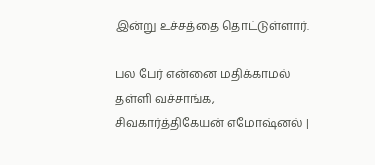இன்று உச்சத்தை தொட்டுள்ளார்.

பல பேர் என்னை மதிக்காமல் தள்ளி வச்சாங்க, சிவகார்த்திகேயன் எமோஷ்னல் |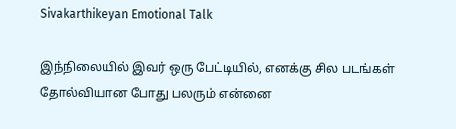Sivakarthikeyan Emotional Talk

இந்நிலையில் இவர் ஒரு பேட்டியில், எனக்கு சில படங்கள் தோல்வியான போது பலரும் என்னை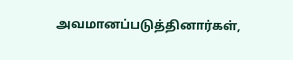அவமானப்படுத்தினார்கள்,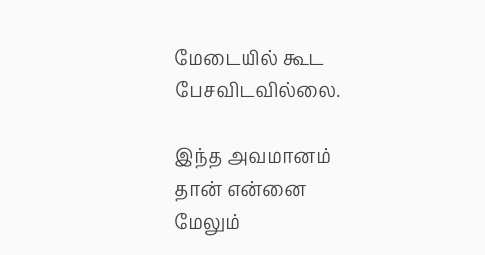மேடையில் கூட பேசவிடவில்லை.

இந்த அவமானம் தான் என்னை மேலும்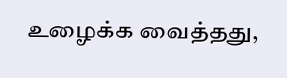உழைக்க வைத்தது,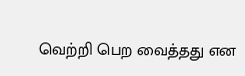வெற்றி பெற வைத்தது என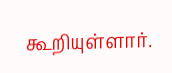கூறியுள்ளார்.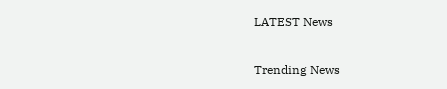LATEST News

Trending News